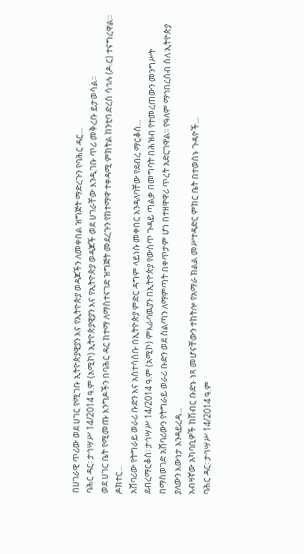በሀገራዊ ጥሪው ወደ ሀገር የሚገቡ ኢትዮጵያዊያን እና የኢትዮጵያ ወዳጆችን ለመቀበል ዝግጅት ማድረጉን የባሕር ዳር...
ባሕር ዳር፡ ታኅሣሥ 14/2014 ዓ.ም (አሚኮ) ኢትዮጵያዊያን እና የኢትዮጵያ ወዳጆች ወደ ሀገራቸው እንዲገቡ ጥሪ መቅረቡ ይታወሳል፡፡
ወደ ሀገር ቤት የሚመጡ እንግዶችን በባሕር ዳር ከተማ ለማስተናገድ ዝግጅት መደረጉን የከተማዋ ተቀዳሚ ምክትል ከንቲባ ድረስ ሳኅሉ (ዶ.ር) ተናግረዋል።
ዶክተር...
አሸባሪው የትግራይ ወራሪ ቡድን እና አስተሳሰቡ በኢትዮጵያ ምድር ዳግም ላይነሱ መቀበር እንዳለባቸው የደብረ ማርቆሰ...
ደብረማርቆስ፡ ታኅሣሥ 14/2014 ዓ.ም (አሚኮ) ምእራባዉያን በኢትዮጵያ የውስጥ ጉዳይ ጣልቃ በመግባት በሕዝብ የተመረጠውን መንግሥት በማስወገድ አሸባሪውን የትግራይ ወራሪ ቡድን ወደ ስልጣን ለማምጣት በቀጥታም ሆነ በተዘዋዋሪ ጥረት አድርገዋል፡፡ የዓለም ማኅበረሰብ ስለ ኢትዮጵያ ያለውን እውነታ እንዳይረዳ...
አብዛኛው አካባቢዎች ከሽብር ቡድኑ ነጻ መሆናቸውን ተከትሎ የአማራ ክልል መሥተዳድር ምክር ቤት በተወሰኑ ጉዳዮች...
ባሕር ዳር፡ ታኅሣሥ 14/2014 ዓ.ም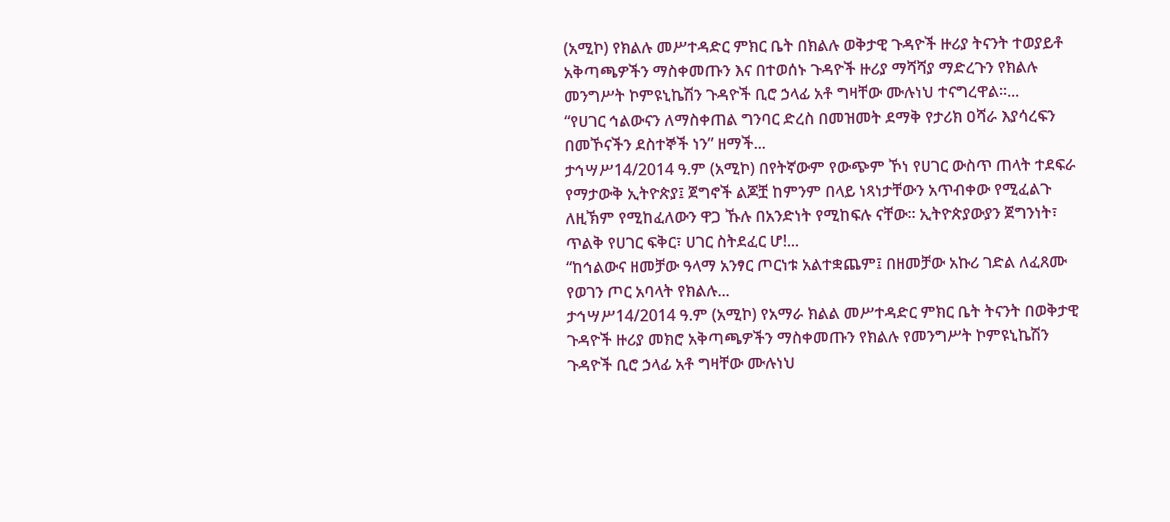(አሚኮ) የክልሉ መሥተዳድር ምክር ቤት በክልሉ ወቅታዊ ጉዳዮች ዙሪያ ትናንት ተወያይቶ አቅጣጫዎችን ማስቀመጡን እና በተወሰኑ ጉዳዮች ዙሪያ ማሻሻያ ማድረጉን የክልሉ መንግሥት ኮምዩኒኬሽን ጉዳዮች ቢሮ ኃላፊ አቶ ግዛቸው ሙሉነህ ተናግረዋል፡፡...
“የሀገር ኅልውናን ለማስቀጠል ግንባር ድረስ በመዝመት ደማቅ የታሪክ ዐሻራ እያሳረፍን በመኾናችን ደስተኞች ነን” ዘማች...
ታኅሣሥ14/2014 ዓ.ም (አሚኮ) በየትኛውም የውጭም ኾነ የሀገር ውስጥ ጠላት ተደፍራ የማታውቅ ኢትዮጵያ፤ ጀግኖች ልጆቿ ከምንም በላይ ነጻነታቸውን አጥብቀው የሚፈልጉ ለዚኽም የሚከፈለውን ዋጋ ኹሉ በአንድነት የሚከፍሉ ናቸው፡፡ ኢትዮጵያውያን ጀግንነት፣ ጥልቅ የሀገር ፍቅር፣ ሀገር ስትደፈር ሆ!...
“ከኅልውና ዘመቻው ዓላማ አንፃር ጦርነቱ አልተቋጨም፤ በዘመቻው አኩሪ ገድል ለፈጸሙ የወገን ጦር አባላት የክልሉ...
ታኅሣሥ14/2014 ዓ.ም (አሚኮ) የአማራ ክልል መሥተዳድር ምክር ቤት ትናንት በወቅታዊ ጉዳዮች ዙሪያ መክሮ አቅጣጫዎችን ማስቀመጡን የክልሉ የመንግሥት ኮምዩኒኬሽን ጉዳዮች ቢሮ ኃላፊ አቶ ግዛቸው ሙሉነህ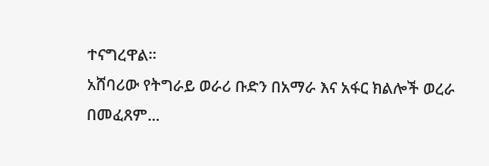ተናግረዋል፡፡
አሸባሪው የትግራይ ወራሪ ቡድን በአማራ እና አፋር ክልሎች ወረራ በመፈጸም...